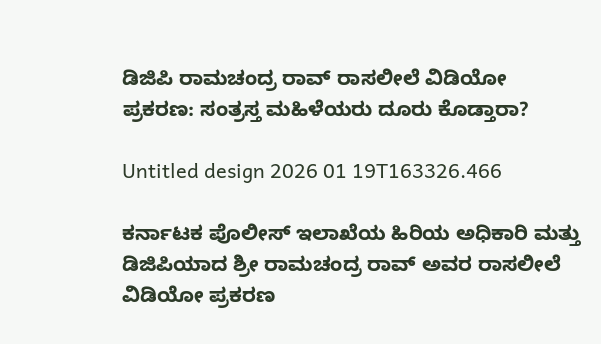ಡಿಜಿಪಿ ರಾಮಚಂದ್ರ ರಾವ್ ರಾಸಲೀಲೆ ವಿಡಿಯೋ ಪ್ರಕರಣ: ಸಂತ್ರಸ್ತ ಮಹಿಳೆಯರು ದೂರು ಕೊಡ್ತಾರಾ?

Untitled design 2026 01 19T163326.466

ಕರ್ನಾಟಕ ಪೊಲೀಸ್ ಇಲಾಖೆಯ ಹಿರಿಯ ಅಧಿಕಾರಿ ಮತ್ತು ಡಿಜಿಪಿಯಾದ ಶ್ರೀ ರಾಮಚಂದ್ರ ರಾವ್ ಅವರ ರಾಸಲೀಲೆ ವಿಡಿಯೋ ಪ್ರಕರಣ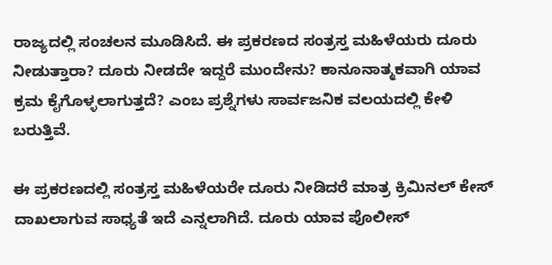ರಾಜ್ಯದಲ್ಲಿ ಸಂಚಲನ ಮೂಡಿಸಿದೆ. ಈ ಪ್ರಕರಣದ ಸಂತ್ರಸ್ತ ಮಹಿಳೆಯರು ದೂರು ನೀಡುತ್ತಾರಾ? ದೂರು ನೀಡದೇ ಇದ್ದರೆ ಮುಂದೇನು? ಕಾನೂನಾತ್ಮಕವಾಗಿ ಯಾವ ಕ್ರಮ ಕೈಗೊಳ್ಳಲಾಗುತ್ತದೆ? ಎಂಬ ಪ್ರಶ್ನೆಗಳು ಸಾರ್ವಜನಿಕ ವಲಯದಲ್ಲಿ ಕೇಳಿ ಬರುತ್ತಿವೆ.

ಈ ಪ್ರಕರಣದಲ್ಲಿ ಸಂತ್ರಸ್ತ ಮಹಿಳೆಯರೇ ದೂರು ನೀಡಿದರೆ ಮಾತ್ರ ಕ್ರಿಮಿನಲ್ ಕೇಸ್ ದಾಖಲಾಗುವ ಸಾಧ್ಯತೆ ಇದೆ ಎನ್ನಲಾಗಿದೆ. ದೂರು ಯಾವ ಪೊಲೀಸ್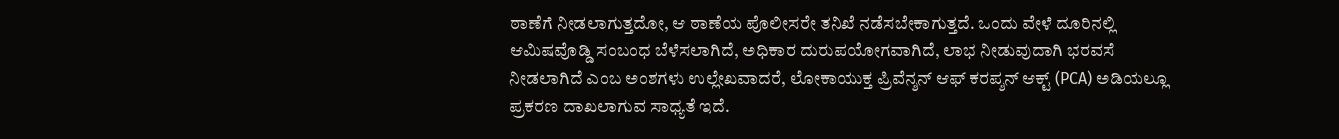ಠಾಣೆಗೆ ನೀಡಲಾಗುತ್ತದೋ, ಆ ಠಾಣೆಯ ಪೊಲೀಸರೇ ತನಿಖೆ ನಡೆಸಬೇಕಾಗುತ್ತದೆ. ಒಂದು ವೇಳೆ ದೂರಿನಲ್ಲಿ ಆಮಿಷವೊಡ್ಡಿ ಸಂಬಂಧ ಬೆಳೆಸಲಾಗಿದೆ, ಅಧಿಕಾರ ದುರುಪಯೋಗವಾಗಿದೆ, ಲಾಭ ನೀಡುವುದಾಗಿ ಭರವಸೆ ನೀಡಲಾಗಿದೆ ಎಂಬ ಅಂಶಗಳು ಉಲ್ಲೇಖವಾದರೆ, ಲೋಕಾಯುಕ್ತ ಪ್ರಿವೆನ್ಶನ್ ಆಫ್ ಕರಪ್ಶನ್ ಆಕ್ಟ್ (PCA) ಅಡಿಯಲ್ಲೂ ಪ್ರಕರಣ ದಾಖಲಾಗುವ ಸಾಧ್ಯತೆ ಇದೆ.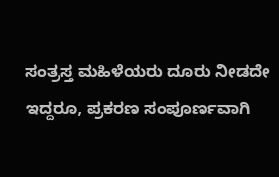ಸಂತ್ರಸ್ತ ಮಹಿಳೆಯರು ದೂರು ನೀಡದೇ ಇದ್ದರೂ, ಪ್ರಕರಣ ಸಂಪೂರ್ಣವಾಗಿ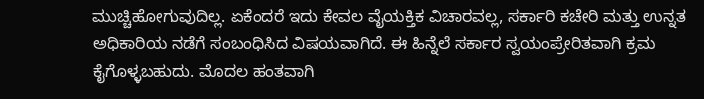ಮುಚ್ಚಿಹೋಗುವುದಿಲ್ಲ. ಏಕೆಂದರೆ ಇದು ಕೇವಲ ವೈಯಕ್ತಿಕ ವಿಚಾರವಲ್ಲ, ಸರ್ಕಾರಿ ಕಚೇರಿ ಮತ್ತು ಉನ್ನತ ಅಧಿಕಾರಿಯ ನಡೆಗೆ ಸಂಬಂಧಿಸಿದ ವಿಷಯವಾಗಿದೆ. ಈ ಹಿನ್ನೆಲೆ ಸರ್ಕಾರ ಸ್ವಯಂಪ್ರೇರಿತವಾಗಿ ಕ್ರಮ ಕೈಗೊಳ್ಳಬಹುದು. ಮೊದಲ ಹಂತವಾಗಿ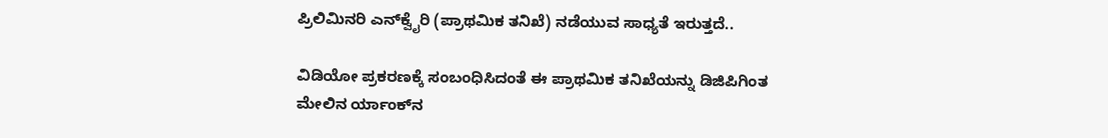ಪ್ರಿಲಿಮಿನರಿ ಎನ್‌ಕ್ವೈರಿ (ಪ್ರಾಥಮಿಕ ತನಿಖೆ) ನಡೆಯುವ ಸಾಧ್ಯತೆ ಇರುತ್ತದೆ..

ವಿಡಿಯೋ ಪ್ರಕರಣಕ್ಕೆ ಸಂಬಂಧಿಸಿದಂತೆ ಈ ಪ್ರಾಥಮಿಕ ತನಿಖೆಯನ್ನು ಡಿಜಿಪಿಗಿಂತ ಮೇಲಿನ ರ್ಯಾಂಕ್‌ನ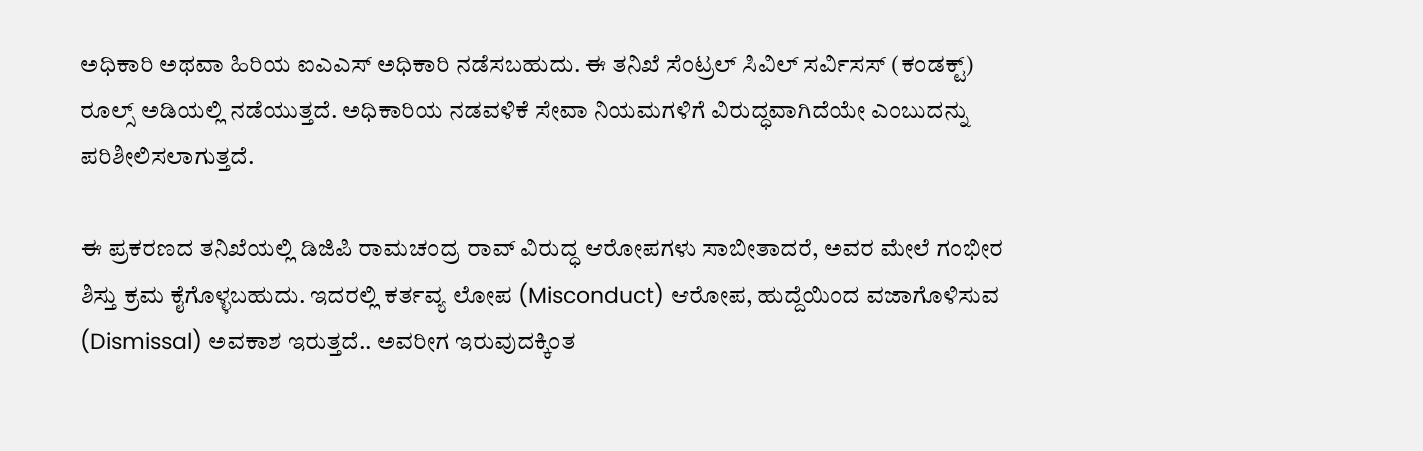ಅಧಿಕಾರಿ ಅಥವಾ ಹಿರಿಯ ಐಎಎಸ್ ಅಧಿಕಾರಿ ನಡೆಸಬಹುದು. ಈ ತನಿಖೆ ಸೆಂಟ್ರಲ್ ಸಿವಿಲ್ ಸರ್ವಿಸಸ್ (ಕಂಡಕ್ಟ್) ರೂಲ್ಸ್ ಅಡಿಯಲ್ಲಿ ನಡೆಯುತ್ತದೆ. ಅಧಿಕಾರಿಯ ನಡವಳಿಕೆ ಸೇವಾ ನಿಯಮಗಳಿಗೆ ವಿರುದ್ಧವಾಗಿದೆಯೇ ಎಂಬುದನ್ನು ಪರಿಶೀಲಿಸಲಾಗುತ್ತದೆ.

ಈ ಪ್ರಕರಣದ ತನಿಖೆಯಲ್ಲಿ ಡಿಜಿಪಿ ರಾಮಚಂದ್ರ ರಾವ್ ವಿರುದ್ಧ ಆರೋಪಗಳು ಸಾಬೀತಾದರೆ, ಅವರ ಮೇಲೆ ಗಂಭೀರ ಶಿಸ್ತು ಕ್ರಮ ಕೈಗೊಳ್ಳಬಹುದು. ಇದರಲ್ಲಿ ಕರ್ತವ್ಯ ಲೋಪ (Misconduct) ಆರೋಪ, ಹುದ್ದೆಯಿಂದ ವಜಾಗೊಳಿಸುವ (Dismissal) ಅವಕಾಶ ಇರುತ್ತದೆ.. ಅವರೀಗ ಇರುವುದಕ್ಕಿಂತ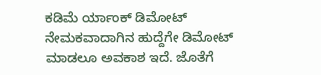ಕಡಿಮೆ ರ್ಯಾಂಕ್ ಡಿಮೋಟ್ ನೇಮಕವಾದಾಗಿನ ಹುದ್ದೆಗೇ ಡಿಮೋಟ್ ಮಾಡಲೂ ಅವಕಾಶ ಇದೆ. ಜೊತೆಗೆ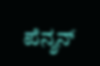ಪೆನ್ಶನ್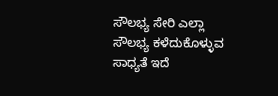ಸೌಲಭ್ಯ ಸೇರಿ ಎಲ್ಲಾ ಸೌಲಭ್ಯ ಕಳೆದುಕೊಳ್ಳುವ ಸಾಧ್ಯತೆ ಇದೆ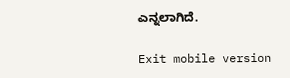ಎನ್ನಲಾಗಿದೆ.

Exit mobile version